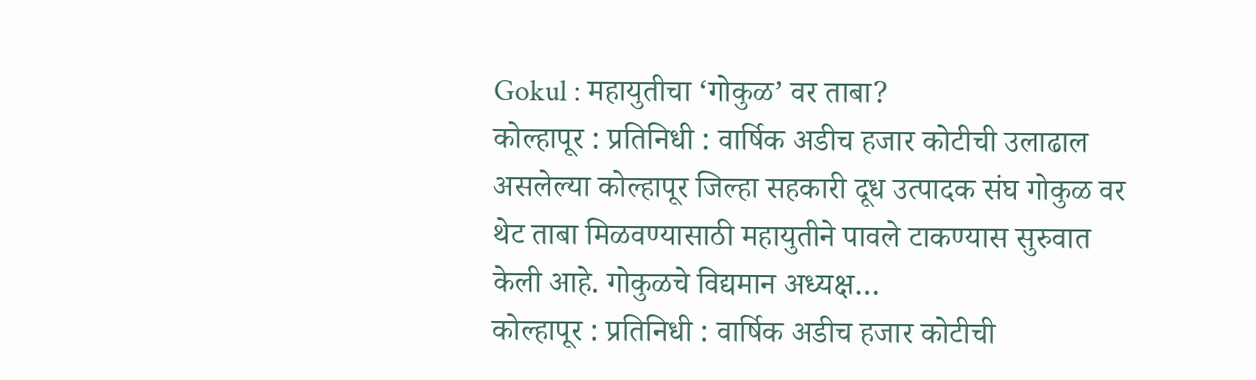Gokul : महायुतीचा ‘गोकुळ’ वर ताबा?
कोल्हापूर : प्रतिनिधी : वार्षिक अडीच हजार कोटीची उलाढाल असलेल्या कोल्हापूर जिल्हा सहकारी दूध उत्पादक संघ गोकुळ वर थेट ताबा मिळवण्यासाठी महायुतीने पावले टाकण्यास सुरुवात केली आहे. गोकुळचे विद्यमान अध्यक्ष…
कोल्हापूर : प्रतिनिधी : वार्षिक अडीच हजार कोटीची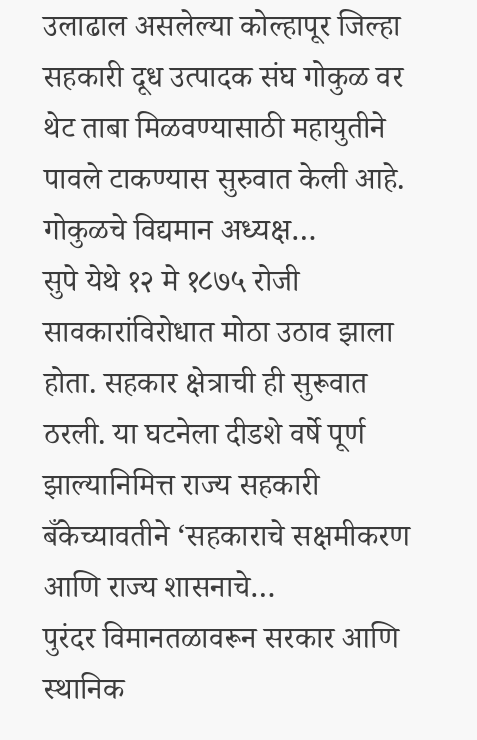उलाढाल असलेल्या कोल्हापूर जिल्हा सहकारी दूध उत्पादक संघ गोकुळ वर थेट ताबा मिळवण्यासाठी महायुतीने पावले टाकण्यास सुरुवात केली आहे. गोकुळचे विद्यमान अध्यक्ष…
सुपे येथे १२ मे १८७५ रोजी सावकारांविरोधात मोठा उठाव झाला होता. सहकार क्षेत्राची ही सुरूवात ठरली. या घटनेला दीडशे वर्षे पूर्ण झाल्यानिमित्त राज्य सहकारी बँकेच्यावतीने ‘सहकाराचे सक्षमीकरण आणि राज्य शासनाचे…
पुरंदर विमानतळावरून सरकार आणि स्थानिक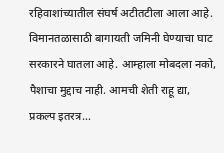रहिवाशांच्यातील संघर्ष अटीतटीला आला आहे. विमानतळासाठी बागायती जमिनी घेण्याचा घाट सरकारने घातला आहे. आम्हाला मोबदला नको, पैशाचा मुद्दाच नाही. आमची शेती राहू द्या, प्रकल्प इतरत्र…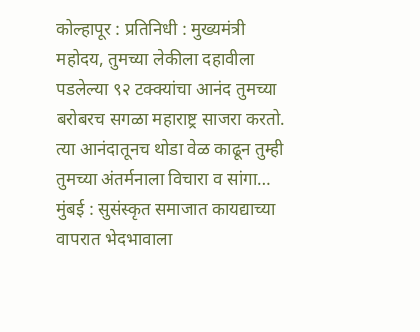कोल्हापूर : प्रतिनिधी : मुख्यमंत्री महोदय, तुमच्या लेकीला दहावीला पडलेल्या ९२ टक्क्यांचा आनंद तुमच्या बरोबरच सगळा महाराष्ट्र साजरा करतो. त्या आनंदातूनच थोडा वेळ काढून तुम्ही तुमच्या अंतर्मनाला विचारा व सांगा…
मुंबई : सुसंस्कृत समाजात कायद्याच्या वापरात भेदभावाला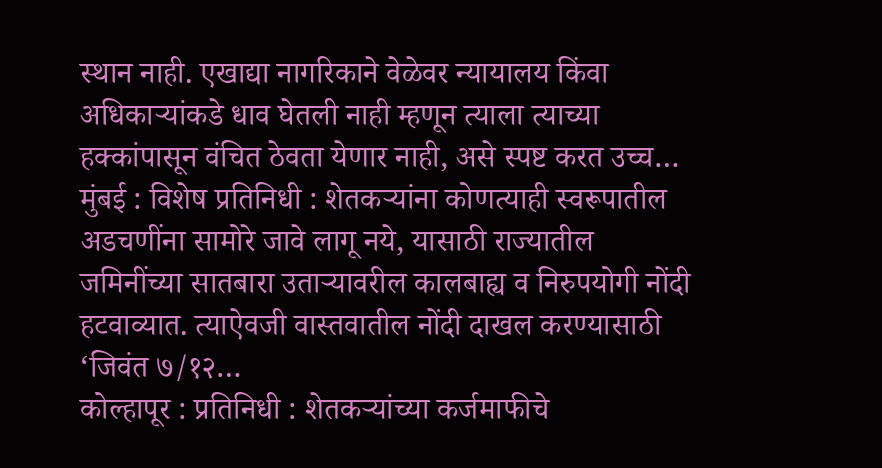स्थान नाही. एखाद्या नागरिकाने वेळेवर न्यायालय किंवा अधिकाऱ्यांकडे धाव घेतली नाही म्हणून त्याला त्याच्या हक्कांपासून वंचित ठेवता येणार नाही, असे स्पष्ट करत उच्च…
मुंबई : विशेष प्रतिनिधी : शेतकऱ्यांना कोणत्याही स्वरूपातील अडचणींना सामोरे जावे लागू नये, यासाठी राज्यातील जमिनींच्या सातबारा उताऱ्यावरील कालबाह्य व निरुपयोगी नोंदी हटवाव्यात. त्याऐवजी वास्तवातील नोंदी दाखल करण्यासाठी ‘जिवंत ७/१२…
कोल्हापूर : प्रतिनिधी : शेतकऱ्यांच्या कर्जमाफीचे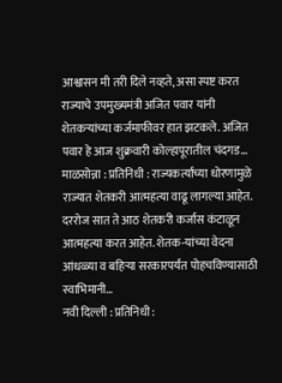आश्वासन मी तरी दिले नव्हते, असा स्पष्ट करत राज्याचे उपमुख्यमंत्री अजित पवार यांनी शेतकऱ्यांच्या कर्जमाफीवर हात झटकले. अजित पवार हे आज शुक्रवारी कोल्हापूरातील चंदगड…
माळसोन्ना : प्रतिनिधी : राज्यकर्त्यांच्या धोरणामुळे राज्यात शेतकरी आत्महत्या वाढू लागल्या आहेत. दररोज सात ते आठ शेतकरी कर्जास कंटाळून आत्महत्या करत आहेत. शेतक-यांच्या वेदना आंधळ्या व बहिऱ्या सरकारपर्यंत पोहचविण्यासाठी स्वाभिमानी…
नवी दिल्ली : प्रतिनिधी :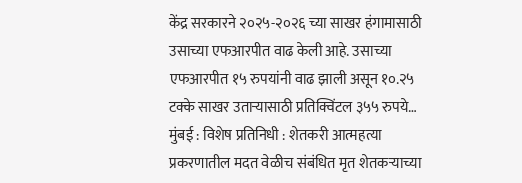केंद्र सरकारने २०२५-२०२६ च्या साखर हंगामासाठी उसाच्या एफआरपीत वाढ केली आहे. उसाच्या एफआरपीत १५ रुपयांनी वाढ झाली असून १०.२५ टक्के साखर उताऱ्यासाठी प्रतिक्विंटल ३५५ रुपये…
मुंबई : विशेष प्रतिनिधी : शेतकरी आत्महत्या प्रकरणातील मदत वेळीच संबंधित मृत शेतकऱ्याच्या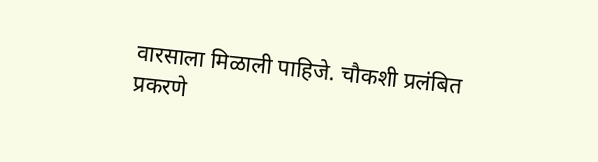वारसाला मिळाली पाहिजे. चौकशी प्रलंबित प्रकरणे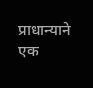प्राधान्याने एक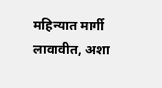महिन्यात मार्गी लावावीत, अशा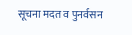सूचना मदत व पुनर्वसन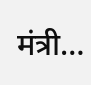मंत्री…